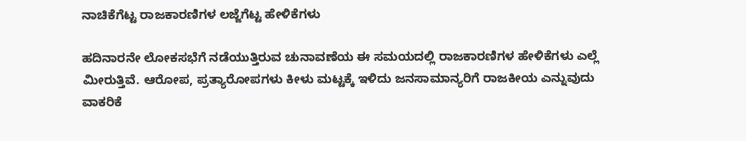ನಾಚಿಕೆಗೆಟ್ಟ ರಾಜಕಾರಣಿಗಳ ಲಜ್ಜೆಗೆಟ್ಟ ಹೇಳಿಕೆಗಳು

ಹದಿನಾರನೇ ಲೋಕಸಭೆಗೆ ನಡೆಯುತ್ತಿರುವ ಚುನಾವಣೆಯ ಈ ಸಮಯದಲ್ಲಿ ರಾಜಕಾರಣಿಗಳ ಹೇಳಿಕೆಗಳು ಎಲ್ಲೆ ಮೀರುತ್ತಿವೆ. ಆರೋಪ, ಪ್ರತ್ಯಾರೋಪಗಳು ಕೀಳು ಮಟ್ಟಕ್ಕೆ ಇಳಿದು ಜನಸಾಮಾನ್ಯರಿಗೆ ರಾಜಕೀಯ ಎನ್ನುವುದು ವಾಕರಿಕೆ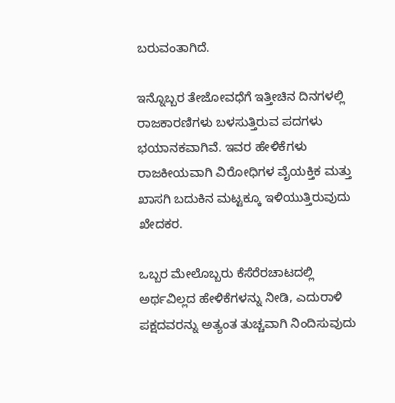ಬರುವಂತಾಗಿದೆ.

ಇನ್ನೊಬ್ಬರ ತೇಜೋವಧೆಗೆ ಇತ್ತೀಚಿನ ದಿನಗಳಲ್ಲಿ ರಾಜಕಾರಣಿಗಳು ಬಳಸುತ್ತಿರುವ ಪದಗಳು ಭಯಾನಕವಾಗಿವೆ. ಇವರ ಹೇಳಿಕೆಗಳು ರಾಜಕೀಯವಾಗಿ ವಿರೋಧಿಗಳ ವೈಯಕ್ತಿಕ ಮತ್ತು ಖಾಸಗಿ ಬದುಕಿನ ಮಟ್ಟಕ್ಕೂ ಇಳಿಯುತ್ತಿರುವುದು ಖೇದಕರ.

ಒಬ್ಬರ ಮೇಲೊಬ್ಬರು ಕೆಸೆರೆರಚಾಟದಲ್ಲಿ ಅರ್ಥವಿಲ್ಲದ ಹೇಳಿಕೆಗಳನ್ನು ನೀಡಿ, ಎದುರಾಳಿ ಪಕ್ಷದವರನ್ನು ಅತ್ಯಂತ ತುಚ್ಚವಾಗಿ ನಿಂದಿಸುವುದು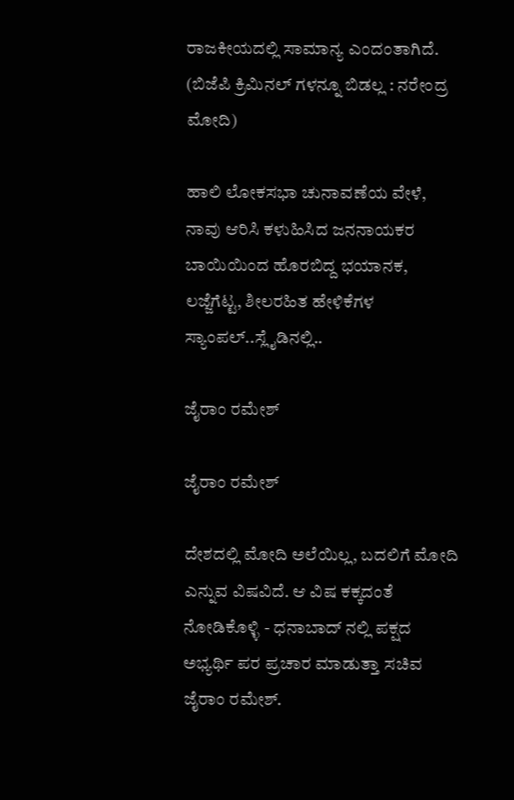ರಾಜಕೀಯದಲ್ಲಿ ಸಾಮಾನ್ಯ ಎಂದಂತಾಗಿದೆ. (ಬಿಜೆಪಿ ಕ್ರಿಮಿನಲ್ ಗಳನ್ನೂ ಬಿಡಲ್ಲ : ನರೇಂದ್ರ ಮೋದಿ)

ಹಾಲಿ ಲೋಕಸಭಾ ಚುನಾವಣೆಯ ವೇಳೆ, ನಾವು ಆರಿಸಿ ಕಳುಹಿಸಿದ ಜನನಾಯಕರ ಬಾಯಿಯಿಂದ ಹೊರಬಿದ್ದ ಭಯಾನಕ, ಲಜ್ಜೆಗೆಟ್ಟ, ಶೀಲರಹಿತ ಹೇಳಿಕೆಗಳ ಸ್ಯಾಂಪಲ್..ಸ್ಲೈಡಿನಲ್ಲಿ..

ಜೈರಾಂ ರಮೇಶ್

ಜೈರಾಂ ರಮೇಶ್

ದೇಶದಲ್ಲಿ ಮೋದಿ ಅಲೆಯಿಲ್ಲ, ಬದಲಿಗೆ ಮೋದಿ ಎನ್ನುವ ವಿಷವಿದೆ. ಆ ವಿಷ ಕಕ್ಕದಂತೆ ನೋಡಿಕೊಳ್ಳಿ - ಧನಾಬಾದ್ ನಲ್ಲಿ ಪಕ್ಷದ ಅಭ್ಯರ್ಥಿ ಪರ ಪ್ರಚಾರ ಮಾಡುತ್ತಾ ಸಚಿವ ಜೈರಾಂ ರಮೇಶ್.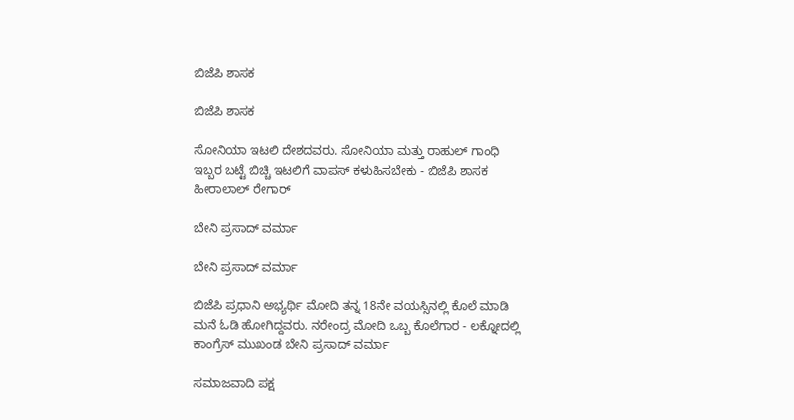ಬಿಜೆಪಿ ಶಾಸಕ

ಬಿಜೆಪಿ ಶಾಸಕ

ಸೋನಿಯಾ ಇಟಲಿ ದೇಶದವರು. ಸೋನಿಯಾ ಮತ್ತು ರಾಹುಲ್ ಗಾಂಧಿ ಇಬ್ಬರ ಬಟ್ಟೆ ಬಿಚ್ಚಿ ಇಟಲಿಗೆ ವಾಪಸ್ ಕಳುಹಿಸಬೇಕು - ಬಿಜೆಪಿ ಶಾಸಕ ಹೀರಾಲಾಲ್ ರೇಗಾರ್

ಬೇನಿ ಪ್ರಸಾದ್ ವರ್ಮಾ

ಬೇನಿ ಪ್ರಸಾದ್ ವರ್ಮಾ

ಬಿಜೆಪಿ ಪ್ರಧಾನಿ ಅಭ್ಯರ್ಥಿ ಮೋದಿ ತನ್ನ 18ನೇ ವಯಸ್ಸಿನಲ್ಲಿ ಕೊಲೆ ಮಾಡಿ ಮನೆ ಓಡಿ ಹೋಗಿದ್ದವರು. ನರೇಂದ್ರ ಮೋದಿ ಒಬ್ಬ ಕೊಲೆಗಾರ - ಲಕ್ನೋದಲ್ಲಿ ಕಾಂಗ್ರೆಸ್ ಮುಖಂಡ ಬೇನಿ ಪ್ರಸಾದ್ ವರ್ಮಾ

ಸಮಾಜವಾದಿ ಪಕ್ಷ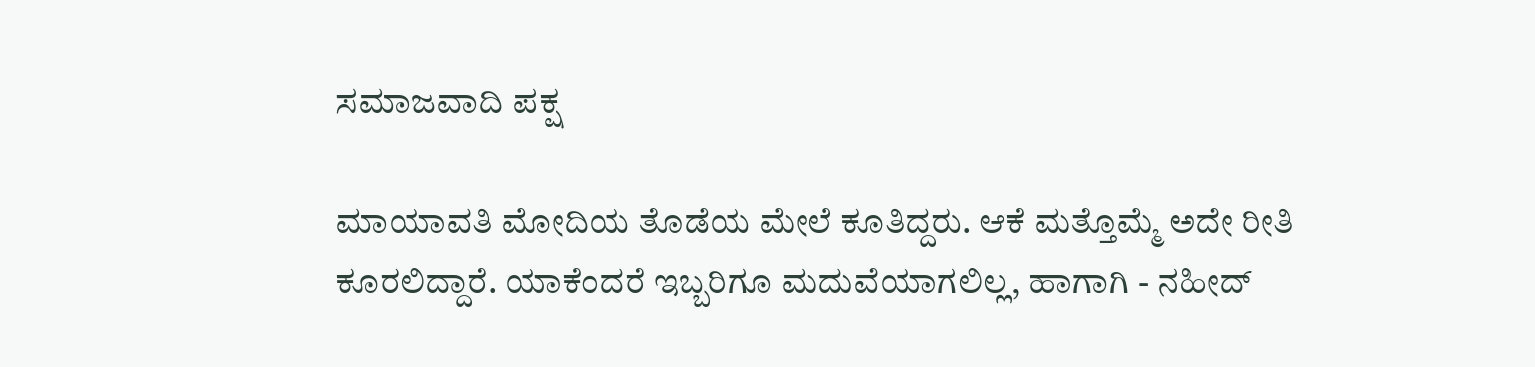ಸಮಾಜವಾದಿ ಪಕ್ಷ

ಮಾಯಾವತಿ ಮೋದಿಯ ತೊಡೆಯ ಮೇಲೆ ಕೂತಿದ್ದರು. ಆಕೆ ಮತ್ತೊಮ್ಮೆ ಅದೇ ರೀತಿ ಕೂರಲಿದ್ದಾರೆ. ಯಾಕೆಂದರೆ ಇಬ್ಬರಿಗೂ ಮದುವೆಯಾಗಲಿಲ್ಲ, ಹಾಗಾಗಿ - ನಹೀದ್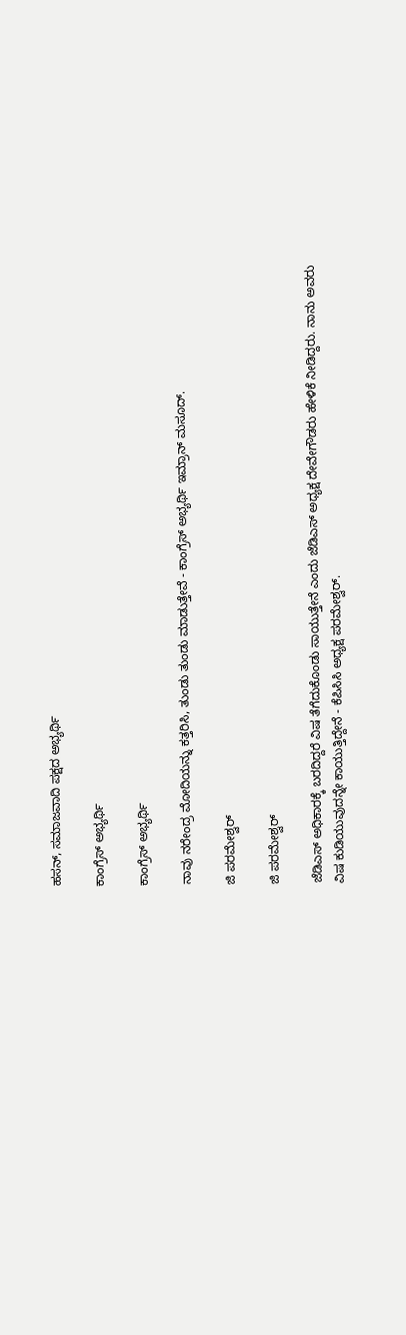ಹಸನ್, ಸಮಾಜವಾದಿ ಪಕ್ಷದ ಅಭ್ಯರ್ಥಿ

ಕಾಂಗ್ರೆಸ್ ಅಭ್ಯರ್ಥಿ

ಕಾಂಗ್ರೆಸ್ ಅಭ್ಯರ್ಥಿ

ನಾವು ನರೇಂದ್ರ ಮೋದಿಯನ್ನು ಕತ್ತರಿಸಿ, ತುಂಡು ತುಂಡು ಮಾಡುತ್ತೇವೆ - ಕಾಂಗ್ರೆಸ್ ಅಭ್ಯರ್ಥಿ ಇಮ್ರಾನ್ ಮಸೂದ್.

ಜಿ ಪರಮೇಶ್ವರ್

ಜಿ ಪರಮೇಶ್ವರ್

ಜೆಡಿಎಸ್ ಅಧಿಕಾರಕ್ಕೆ ಬರದಿದ್ದರೆ ವಿಷ ತೆಗೆದುಕೊಂಡು ಸಾಯುತ್ತೇನೆ ಎಂದು ಜೆಡಿಎಸ್ ಅಧ್ಯಕ್ಷ ದೇವೇಗೌಡರು ಹೇಳಿಕೆ ನೀಡಿದ್ದರು. ನಾನು ಅವರು ವಿಷ ಕುಡಿಯುವುದನ್ನೇ ಕಾಯುತ್ತಿದ್ದೇನೆ - ಕೆಪಿಸಿಸಿ ಅಧ್ಯಕ್ಷ ಪರಮೇಶ್ವರ್.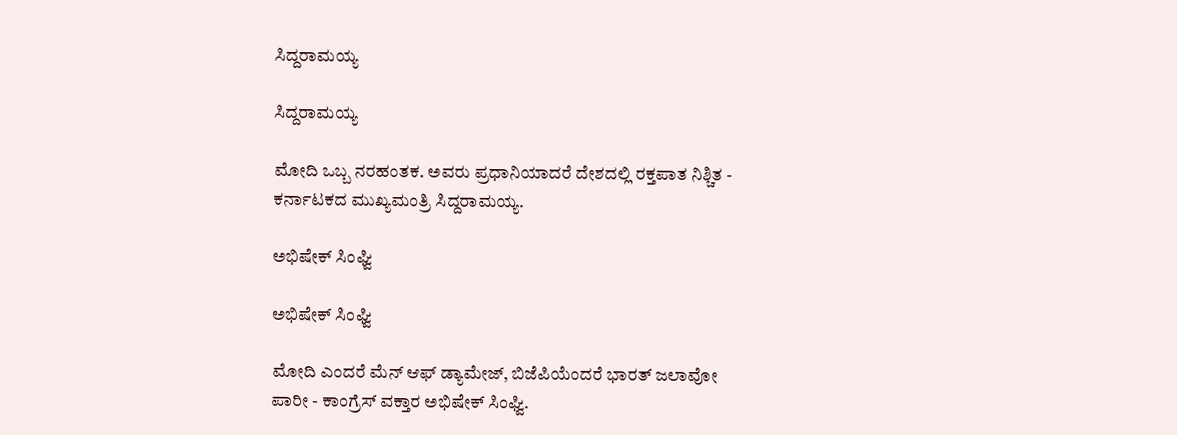ಸಿದ್ದರಾಮಯ್ಯ

ಸಿದ್ದರಾಮಯ್ಯ

ಮೋದಿ ಒಬ್ಬ ನರಹಂತಕ. ಅವರು ಪ್ರಧಾನಿಯಾದರೆ ದೇಶದಲ್ಲಿ ರಕ್ತಪಾತ ನಿಶ್ಚಿತ - ಕರ್ನಾಟಕದ ಮುಖ್ಯಮಂತ್ರಿ ಸಿದ್ದರಾಮಯ್ಯ.

ಅಭಿಷೇಕ್ ಸಿಂಘ್ವಿ

ಅಭಿಷೇಕ್ ಸಿಂಘ್ವಿ

ಮೋದಿ ಎಂದರೆ ಮೆನ್ ಆಫ್ ಡ್ಯಾಮೇಜ್, ಬಿಜೆಪಿಯೆಂದರೆ ಭಾರತ್ ಜಲಾವೋ ಪಾರೀ - ಕಾಂಗ್ರೆಸ್ ವಕ್ತಾರ ಅಭಿಷೇಕ್ ಸಿಂಘ್ವಿ.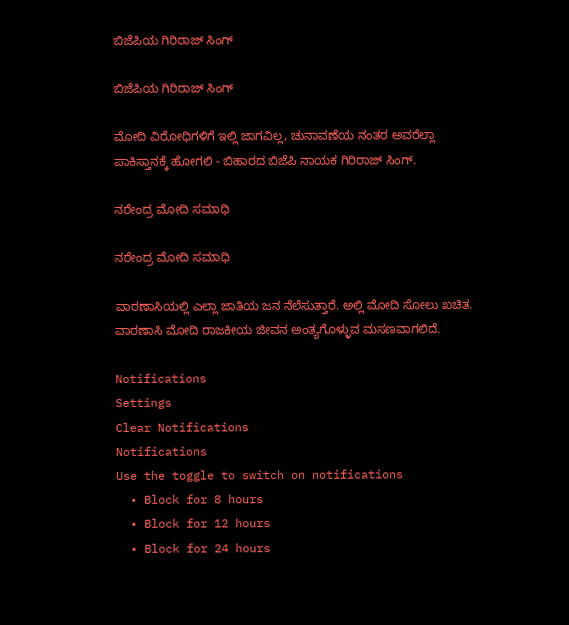ಬಿಜೆಪಿಯ ಗಿರಿರಾಜ್ ಸಿಂಗ್

ಬಿಜೆಪಿಯ ಗಿರಿರಾಜ್ ಸಿಂಗ್

ಮೋದಿ ವಿರೋಧಿಗಳಿಗೆ ಇಲ್ಲಿ ಜಾಗವಿಲ್ಲ, ಚುನಾವಣೆಯ ನಂತರ ಅವರೆಲ್ಲಾ ಪಾಕಿಸ್ತಾನಕ್ಕೆ ಹೋಗಲಿ - ಬಿಹಾರದ ಬಿಜೆಪಿ ನಾಯಕ ಗಿರಿರಾಜ್ ಸಿಂಗ್.

ನರೇಂದ್ರ ಮೋದಿ ಸಮಾಧಿ

ನರೇಂದ್ರ ಮೋದಿ ಸಮಾಧಿ

ವಾರಣಾಸಿಯಲ್ಲಿ ಎಲ್ಲಾ ಜಾತಿಯ ಜನ ನೆಲೆಸುತ್ತಾರೆ. ಅಲ್ಲಿ ಮೋದಿ ಸೋಲು ಖಚಿತ. ವಾರಣಾಸಿ ಮೋದಿ ರಾಜಕೀಯ ಜೀವನ ಅಂತ್ಯಗೊಳ್ಳುವ ಮಸಣವಾಗಲಿದೆ.

Notifications
Settings
Clear Notifications
Notifications
Use the toggle to switch on notifications
  • Block for 8 hours
  • Block for 12 hours
  • Block for 24 hours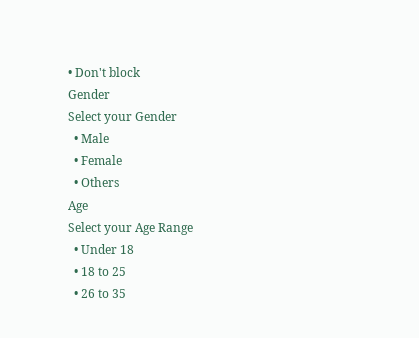• Don't block
Gender
Select your Gender
  • Male
  • Female
  • Others
Age
Select your Age Range
  • Under 18
  • 18 to 25
  • 26 to 35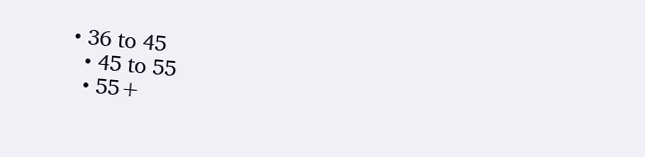• 36 to 45
  • 45 to 55
  • 55+